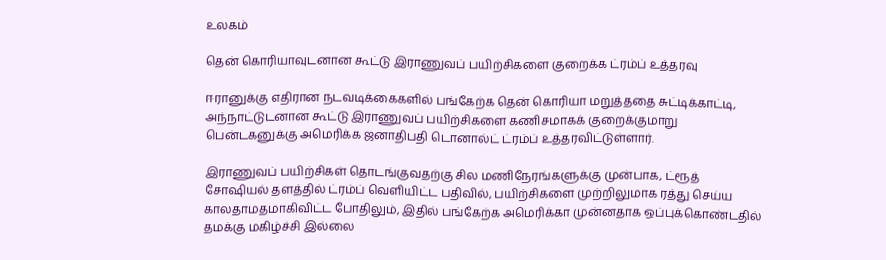உலகம்

தென் கொரியாவுடனான கூட்டு இராணுவப் பயிற்சிகளை குறைக்க ட்ரம்ப் உத்தரவு

ஈரானுக்கு எதிரான நடவடிக்கைகளில் பங்கேற்க தென் கொரியா மறுத்ததை சுட்டிக்காட்டி, அந்நாட்டுடனான கூட்டு இராணுவப் பயிற்சிகளை கணிசமாகக் குறைக்குமாறு பென்டகனுக்கு அமெரிக்க ஜனாதிபதி டொனால்ட் ட்ரம்ப் உத்தரவிட்டுள்ளார்.

இராணுவப் பயிற்சிகள் தொடங்குவதற்கு சில மணிநேரங்களுக்கு முன்பாக, ட்ரூத் சோஷியல் தளத்தில் ட்ரம்ப் வெளியிட்ட பதிவில், பயிற்சிகளை முற்றிலுமாக ரத்து செய்ய காலதாமதமாகிவிட்ட போதிலும், இதில் பங்கேற்க அமெரிக்கா முன்னதாக ஒப்புக்கொண்டதில் தமக்கு மகிழ்ச்சி இல்லை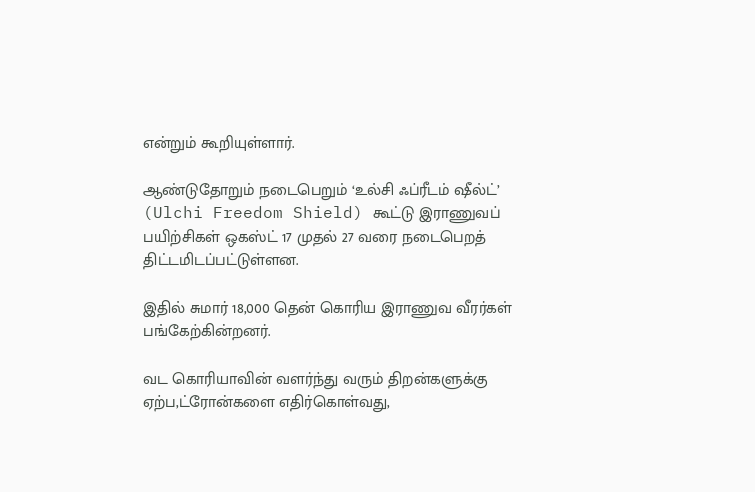என்றும் கூறியுள்ளார்.

ஆண்டுதோறும் நடைபெறும் ‘உல்சி ஃப்ரீடம் ஷீல்ட்’ (Ulchi Freedom Shield) கூட்டு இராணுவப் பயிற்சிகள் ஒகஸ்ட் 17 முதல் 27 வரை நடைபெறத் திட்டமிடப்பட்டுள்ளன.

இதில் சுமார் 18,000 தென் கொரிய இராணுவ வீரர்கள் பங்கேற்கின்றனர்.

வட கொரியாவின் வளர்ந்து வரும் திறன்களுக்கு ஏற்ப,ட்ரோன்களை எதிர்கொள்வது,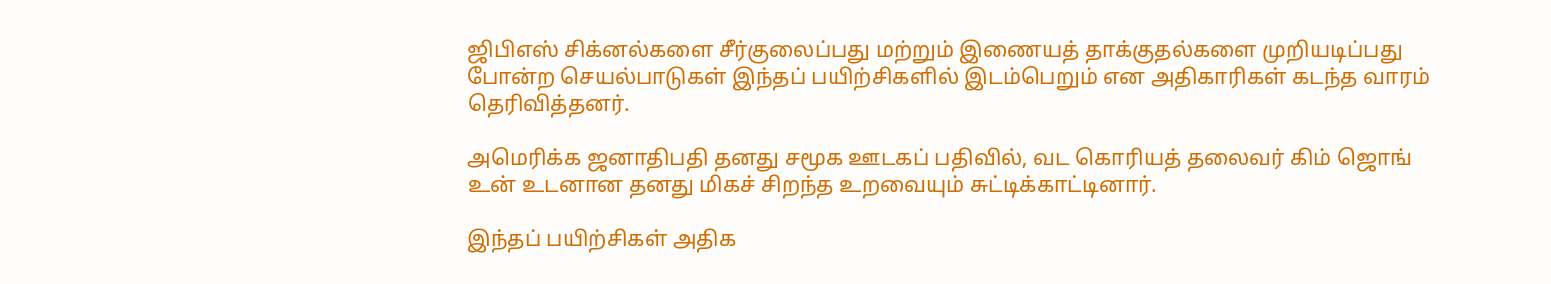ஜிபிஎஸ் சிக்னல்களை சீர்குலைப்பது மற்றும் இணையத் தாக்குதல்களை முறியடிப்பது போன்ற செயல்பாடுகள் இந்தப் பயிற்சிகளில் இடம்பெறும் என அதிகாரிகள் கடந்த வாரம் தெரிவித்தனர்.

அமெரிக்க ஜனாதிபதி தனது சமூக ஊடகப் பதிவில், வட கொரியத் தலைவர் கிம் ஜொங் உன் உடனான தனது மிகச் சிறந்த உறவையும் சுட்டிக்காட்டினார்.

இந்தப் பயிற்சிகள் அதிக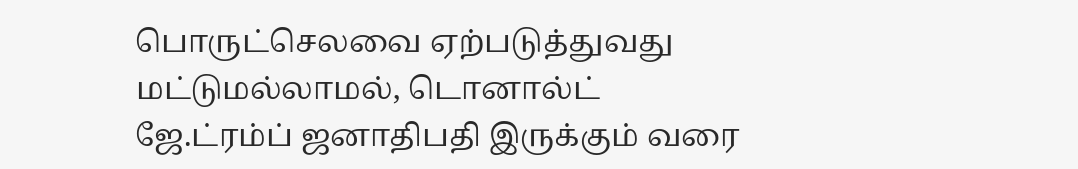பொருட்செலவை ஏற்படுத்துவது மட்டுமல்லாமல், டொனால்ட் ஜே.ட்ரம்ப் ஜனாதிபதி இருக்கும் வரை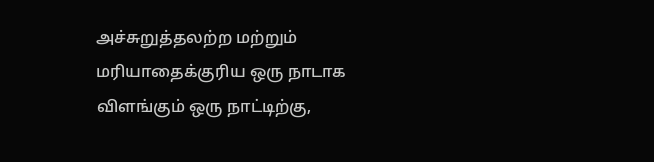அச்சுறுத்தலற்ற மற்றும் மரியாதைக்குரிய ஒரு நாடாக விளங்கும் ஒரு நாட்டிற்கு,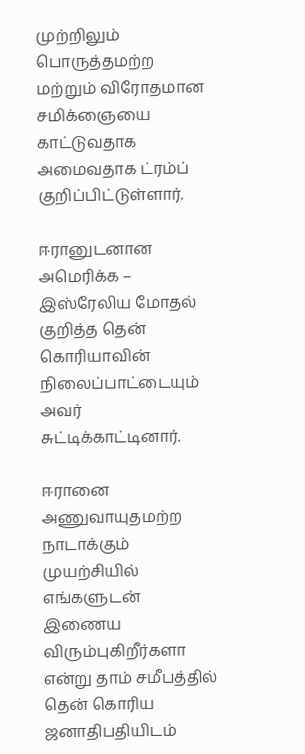முற்றிலும் பொருத்தமற்ற மற்றும் விரோதமான சமிக்ஞையை காட்டுவதாக அமைவதாக ட்ரம்ப் குறிப்பிட்டுள்ளார்.

ஈரானுடனான அமெரிக்க – இஸ்ரேலிய மோதல் குறித்த தென் கொரியாவின் நிலைப்பாட்டையும் அவர் சுட்டிக்காட்டினார்.

ஈரானை அணுவாயுதமற்ற நாடாக்கும் முயற்சியில் எங்களுடன் இணைய விரும்புகிறீர்களா என்று தாம் சமீபத்தில் தென் கொரிய ஜனாதிபதியிடம்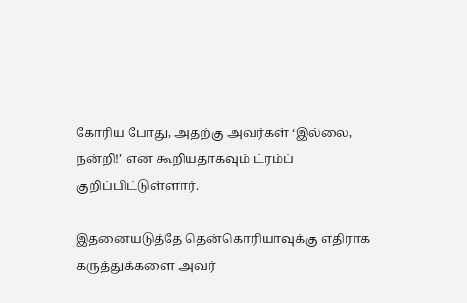கோரிய போது, அதற்கு அவர்கள் ‘இல்லை, நன்றி!’ என கூறியதாகவும் ட்ரம்ப் குறிப்பிட்டுள்ளார்.

இதனையடுத்தே தென்கொரியாவுக்கு எதிராக கருத்துக்களை அவர்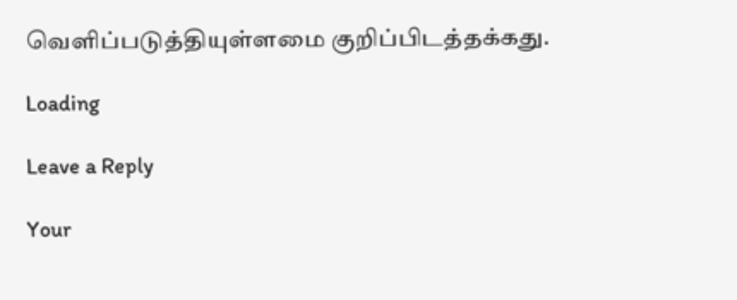வௌிப்படுத்தியுள்ளமை குறிப்பிடத்தக்கது.

Loading

Leave a Reply

Your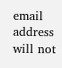email address will not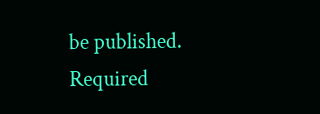be published. Required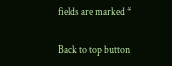fields are marked *

Back to top button